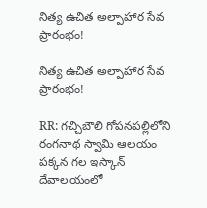నిత్య ఉచిత అల్పాహార సేవ ప్రారంభం!

నిత్య ఉచిత అల్పాహార సేవ ప్రారంభం!

RR: గచ్చిబౌలి గోపనపల్లిలోని రంగనాథ స్వామి ఆలయం పక్కన గల ఇస్కాన్ దేవాలయంలో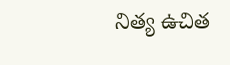నిత్య ఉచిత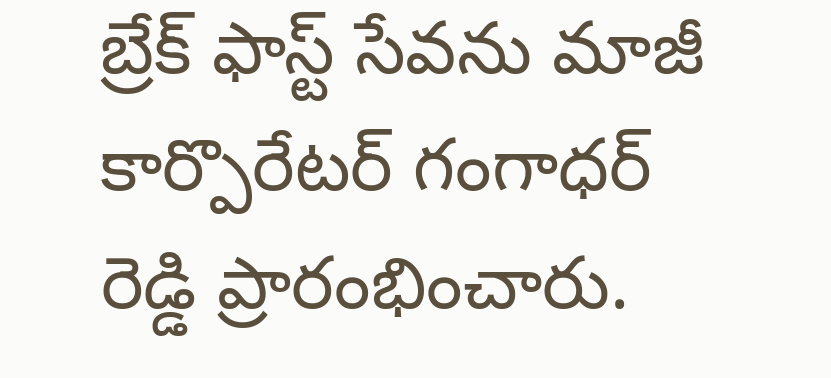బ్రేక్ ఫాస్ట్ సేవను మాజీ కార్పొరేటర్ గంగాధర్ రెడ్డి ప్రారంభించారు.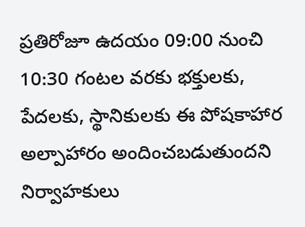ప్రతిరోజూ ఉదయం 09:00 నుంచి 10:30 గంటల వరకు భక్తులకు, పేదలకు, స్థానికులకు ఈ పోషకాహార అల్పాహారం అందించబడుతుందని నిర్వాహకులు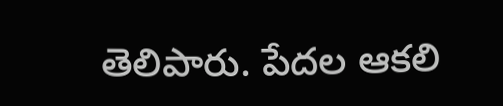తెలిపారు. పేదల ఆకలి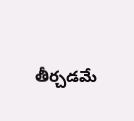తీర్చడమే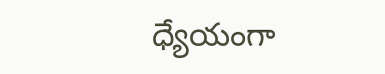ధ్యేయంగా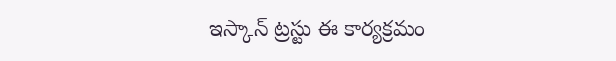ఇస్కాన్ ట్రస్టు ఈ కార్యక్రమం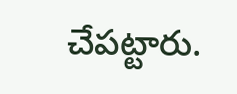చేపట్టారు.